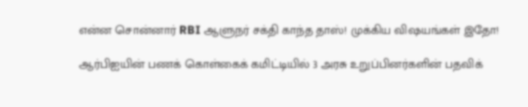என்ன சொன்னார் RBI ஆளுநர் சக்தி காந்த தாஸ்! முக்கிய விஷயங்கள் இதோ!

ஆர்பிஐயின் பணக் கொள்கைக் கமிட்டியில் 3 அரசு உறுப்பினர்களின் பதவிக்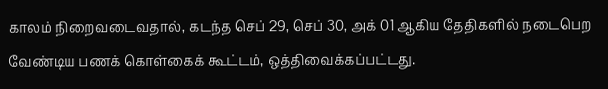காலம் நிறைவடைவதால், கடந்த செப் 29, செப் 30, அக் 01 ஆகிய தேதிகளில் நடைபெற வேண்டிய பணக் கொள்கைக் கூட்டம், ஒத்திவைக்கப்பட்டது.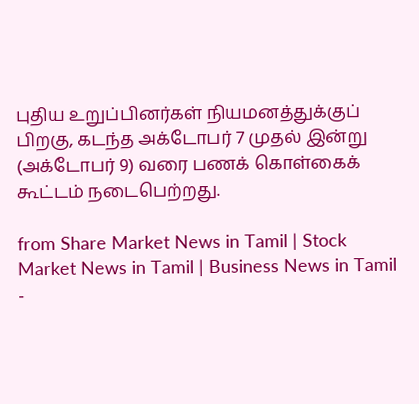புதிய உறுப்பினர்கள் நியமனத்துக்குப் பிறகு, கடந்த அக்டோபர் 7 முதல் இன்று (அக்டோபர் 9) வரை பணக் கொள்கைக் கூட்டம் நடைபெற்றது.

from Share Market News in Tamil | Stock Market News in Tamil | Business News in Tamil -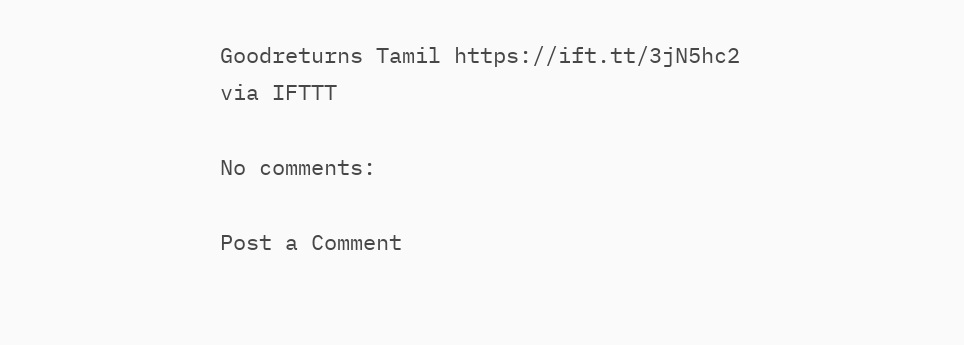Goodreturns Tamil https://ift.tt/3jN5hc2
via IFTTT

No comments:

Post a Comment